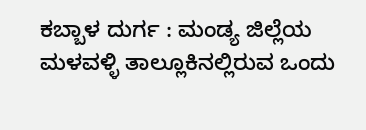ಕಬ್ಬಾಳ ದುರ್ಗ : ಮಂಡ್ಯ ಜಿಲ್ಲೆಯ ಮಳವಳ್ಳಿ ತಾಲ್ಲೂಕಿನಲ್ಲಿರುವ ಒಂದು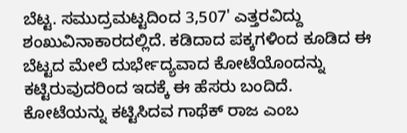ಬೆಟ್ಟ. ಸಮುದ್ರಮಟ್ಟದಿಂದ 3,507' ಎತ್ತರವಿದ್ದು ಶಂಖುವಿನಾಕಾರದಲ್ಲಿದೆ. ಕಡಿದಾದ ಪಕ್ಕಗಳಿಂದ ಕೂಡಿದ ಈ ಬೆಟ್ಟದ ಮೇಲೆ ದುರ್ಭೇದ್ಯವಾದ ಕೋಟೆಯೊಂದನ್ನು ಕಟ್ಟಿರುವುದರಿಂದ ಇದಕ್ಕೆ ಈ ಹೆಸರು ಬಂದಿದೆ. ಕೋಟೆಯನ್ನು ಕಟ್ಟಿಸಿದವ ಗಾಥೆಕ್ ರಾಜ ಎಂಬ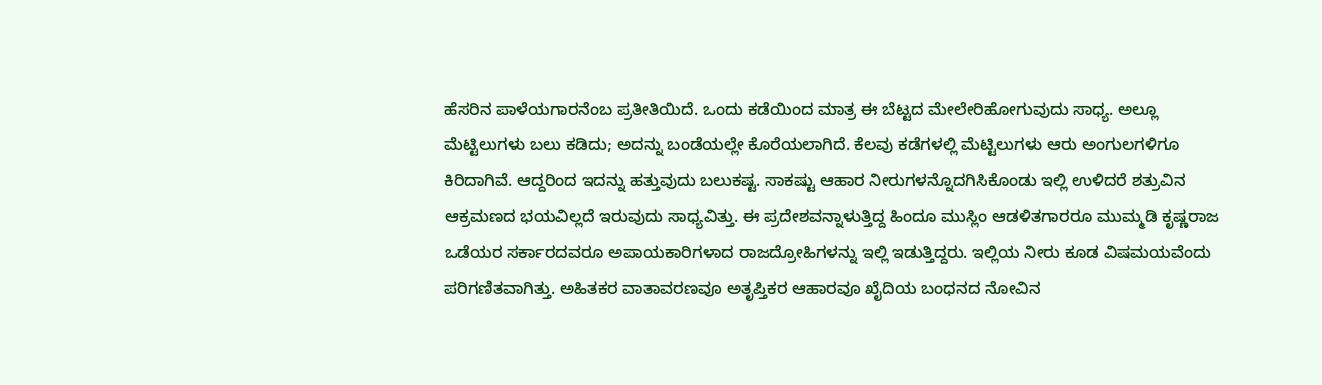ಹೆಸರಿನ ಪಾಳೆಯಗಾರನೆಂಬ ಪ್ರತೀತಿಯಿದೆ. ಒಂದು ಕಡೆಯಿಂದ ಮಾತ್ರ ಈ ಬೆಟ್ಟದ ಮೇಲೇರಿಹೋಗುವುದು ಸಾಧ್ಯ. ಅಲ್ಲೂ ಮೆಟ್ಟಿಲುಗಳು ಬಲು ಕಡಿದು; ಅದನ್ನು ಬಂಡೆಯಲ್ಲೇ ಕೊರೆಯಲಾಗಿದೆ. ಕೆಲವು ಕಡೆಗಳಲ್ಲಿ ಮೆಟ್ಟಿಲುಗಳು ಆರು ಅಂಗುಲಗಳಿಗೂ ಕಿರಿದಾಗಿವೆ. ಆದ್ದರಿಂದ ಇದನ್ನು ಹತ್ತುವುದು ಬಲುಕಷ್ಟ. ಸಾಕಷ್ಟು ಆಹಾರ ನೀರುಗಳನ್ನೊದಗಿಸಿಕೊಂಡು ಇಲ್ಲಿ ಉಳಿದರೆ ಶತ್ರುವಿನ ಆಕ್ರಮಣದ ಭಯವಿಲ್ಲದೆ ಇರುವುದು ಸಾಧ್ಯವಿತ್ತು. ಈ ಪ್ರದೇಶವನ್ನಾಳುತ್ತಿದ್ದ ಹಿಂದೂ ಮುಸ್ಲಿಂ ಆಡಳಿತಗಾರರೂ ಮುಮ್ಮಡಿ ಕೃಷ್ಣರಾಜ ಒಡೆಯರ ಸರ್ಕಾರದವರೂ ಅಪಾಯಕಾರಿಗಳಾದ ರಾಜದ್ರೋಹಿಗಳನ್ನು ಇಲ್ಲಿ ಇಡುತ್ತಿದ್ದರು. ಇಲ್ಲಿಯ ನೀರು ಕೂಡ ವಿಷಮಯವೆಂದು ಪರಿಗಣಿತವಾಗಿತ್ತು. ಅಹಿತಕರ ವಾತಾವರಣವೂ ಅತೃಪ್ತಿಕರ ಆಹಾರವೂ ಖೈದಿಯ ಬಂಧನದ ನೋವಿನ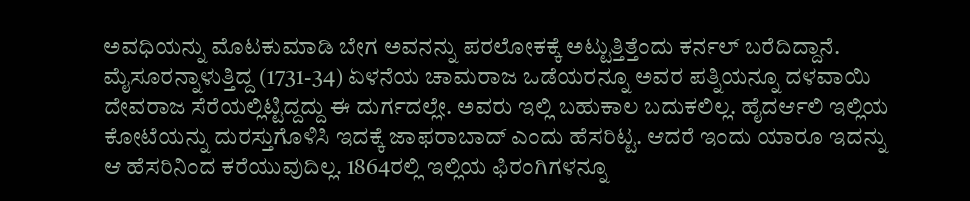ಅವಧಿಯನ್ನು ಮೊಟಕುಮಾಡಿ ಬೇಗ ಅವನನ್ನು ಪರಲೋಕಕ್ಕೆ ಅಟ್ಟುತ್ತಿತ್ತೆಂದು ಕರ್ನಲ್ ಬರೆದಿದ್ದಾನೆ. ಮೈಸೂರನ್ನಾಳುತ್ತಿದ್ದ (1731-34) ಏಳನೆಯ ಚಾಮರಾಜ ಒಡೆಯರನ್ನೂ ಅವರ ಪತ್ನಿಯನ್ನೂ ದಳವಾಯಿ ದೇವರಾಜ ಸೆರೆಯಲ್ಲಿಟ್ಟಿದ್ದದ್ದು ಈ ದುರ್ಗದಲ್ಲೇ. ಅವರು ಇಲ್ಲಿ ಬಹುಕಾಲ ಬದುಕಲಿಲ್ಲ. ಹೈದರ್ಆಲಿ ಇಲ್ಲಿಯ ಕೋಟೆಯನ್ನು ದುರಸ್ತುಗೊಳಿಸಿ ಇದಕ್ಕೆ ಜಾಫರಾಬಾದ್ ಎಂದು ಹೆಸರಿಟ್ಟ. ಆದರೆ ಇಂದು ಯಾರೂ ಇದನ್ನು ಆ ಹೆಸರಿನಿಂದ ಕರೆಯುವುದಿಲ್ಲ. 1864ರಲ್ಲಿ ಇಲ್ಲಿಯ ಫಿರಂಗಿಗಳನ್ನೂ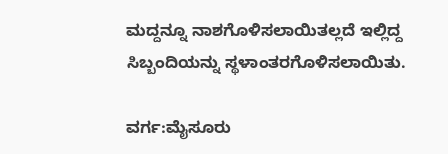ಮದ್ದನ್ನೂ ನಾಶಗೊಳಿಸಲಾಯಿತಲ್ಲದೆ ಇಲ್ಲಿದ್ದ ಸಿಬ್ಬಂದಿಯನ್ನು ಸ್ಥಳಾಂತರಗೊಳಿಸಲಾಯಿತು.

ವರ್ಗ:ಮೈಸೂರು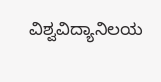ವಿಶ್ವವಿದ್ಯಾನಿಲಯ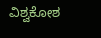ವಿಶ್ವಕೋಶ